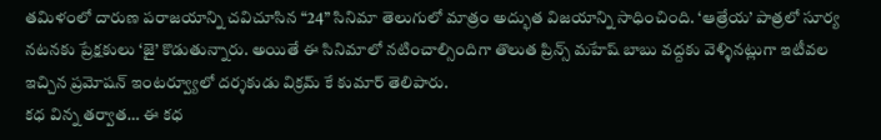తమిళంలో దారుణ పరాజయాన్ని చవిచూసిన “24” సినిమా తెలుగులో మాత్రం అద్భుత విజయాన్ని సాధించింది. ‘ఆత్రేయ’ పాత్రలో సూర్య నటనకు ప్రేక్షకులు ‘జై’ కొడుతున్నారు. అయితే ఈ సినిమాలో నటించాల్సిందిగా తొలుత ప్రిన్స్ మహేష్ బాబు వద్దకు వెళ్ళినట్లుగా ఇటీవల ఇచ్చిన ప్రమోషన్ ఇంటర్వ్యూలో దర్శకుడు విక్రమ్ కే కుమార్ తెలిపారు.
కధ విన్న తర్వాత… ఈ కధ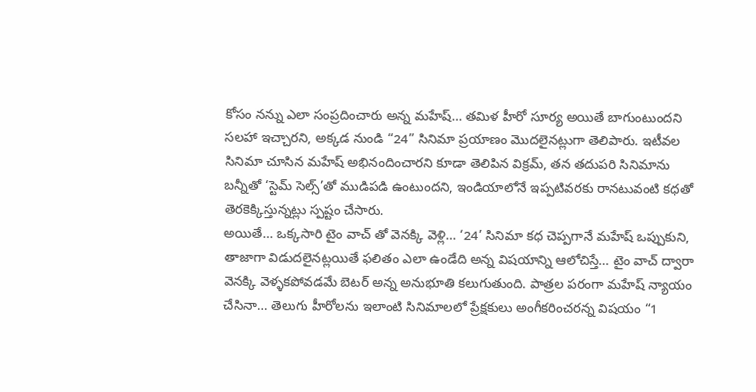కోసం నన్ను ఎలా సంప్రదించారు అన్న మహేష్… తమిళ హీరో సూర్య అయితే బాగుంటుందని సలహా ఇచ్చారని, అక్కడ నుండి “24” సినిమా ప్రయాణం మొదలైనట్లుగా తెలిపారు. ఇటీవల సినిమా చూసిన మహేష్ అభినందించారని కూడా తెలిపిన విక్రమ్, తన తదుపరి సినిమాను బన్నీతో ‘స్టెమ్ సెల్స్’తో ముడిపడి ఉంటుందని, ఇండియాలోనే ఇప్పటివరకు రానటువంటి కధతో తెరకెక్కిస్తున్నట్లు స్పష్టం చేసారు.
అయితే… ఒక్కసారి టైం వాచ్ తో వెనక్కి వెళ్లి… ‘24’ సినిమా కధ చెప్పగానే మహేష్ ఒప్పుకుని, తాజాగా విడుదలైనట్లయితే ఫలితం ఎలా ఉండేది అన్న విషయాన్ని ఆలోచిస్తే… టైం వాచ్ ద్వారా వెనక్కి వెళ్ళకపోవడమే బెటర్ అన్న అనుభూతి కలుగుతుంది. పాత్రల పరంగా మహేష్ న్యాయం చేసినా… తెలుగు హీరోలను ఇలాంటి సినిమాలలో ప్రేక్షకులు అంగీకరించరన్న విషయం “1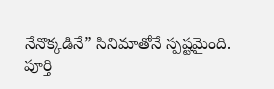నేనొక్కడినే” సినిమాతోనే స్పష్టమైంది.
పూర్తి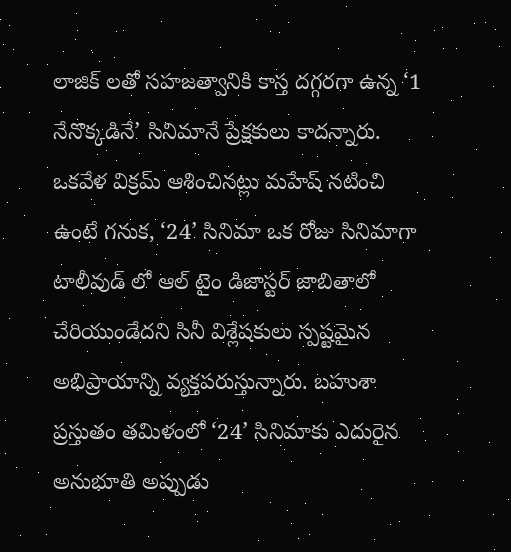లాజిక్ లతో సహజత్వానికి కాస్త దగ్గరగా ఉన్న ‘1 నేనొక్కడినే’ సినిమానే ప్రేక్షకులు కాదన్నారు. ఒకవేళ విక్రమ్ ఆశించినట్లు మహేష్ నటించి ఉంటే గనుక, ‘24’ సినిమా ఒక రోజు సినిమాగా టాలీవుడ్ లో ఆల్ టైం డిజాస్టర్ జాబితాలో చేరియుండేదని సినీ విశ్లేషకులు స్పష్టమైన అభిప్రాయాన్ని వ్యక్తపరుస్తున్నారు. బహుశా ప్రస్తుతం తమిళంలో ‘24’ సినిమాకు ఎదురైన అనుభూతి అప్పుడు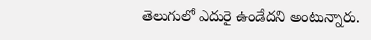తెలుగులో ఎదురై ఉండేదని అంటున్నారు.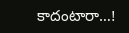కాదంటారా…!